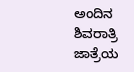ಅಂದಿನ ಶಿವರಾತ್ರಿ ಜಾತ್ರೆಯ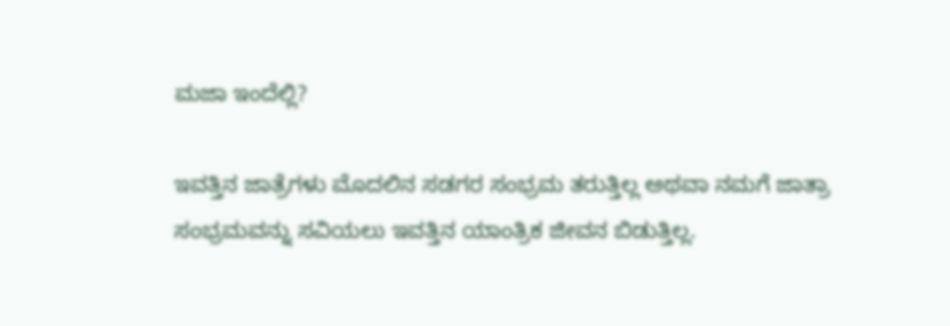ಮಜಾ ಇಂದೆಲ್ಲಿ?

ಇವತ್ತಿನ ಜಾತ್ರೆಗಳು ಮೊದಲಿನ ಸಡಗರ ಸಂಭ್ರಮ ತರುತ್ತಿಲ್ಲ ಅಥವಾ ನಮಗೆ ಜಾತ್ರಾ ಸಂಭ್ರಮವನ್ನು ಸವಿಯಲು ಇವತ್ತಿನ ಯಾಂತ್ರಿಕ ಜೀವನ ಬಿಡುತ್ತಿಲ್ಲ.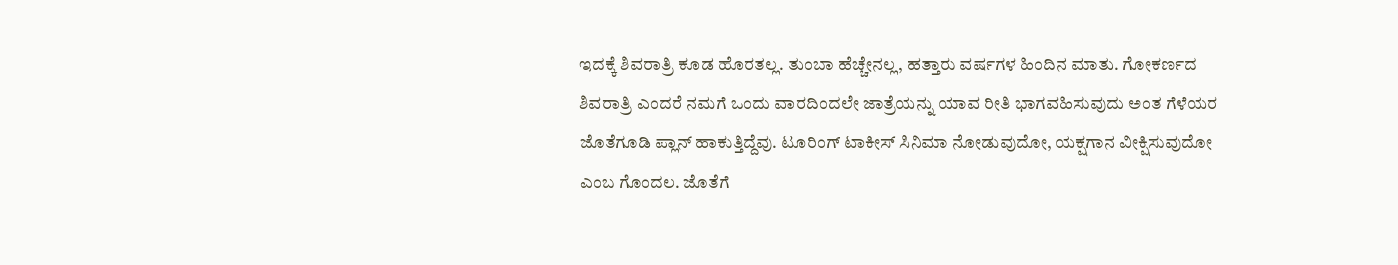ಇದಕ್ಕೆ ಶಿವರಾತ್ರಿ ಕೂಡ ಹೊರತಲ್ಲ. ತುಂಬಾ ಹೆಚ್ಚೇನಲ್ಲ, ಹತ್ತಾರು ವರ್ಷಗಳ ಹಿಂದಿನ ಮಾತು. ಗೋಕರ್ಣದ ಶಿವರಾತ್ರಿ ಎಂದರೆ ನಮಗೆ ಒಂದು ವಾರದಿಂದಲೇ ಜಾತ್ರೆಯನ್ನು ಯಾವ ರೀತಿ ಭಾಗವಹಿಸುವುದು ಅಂತ ಗೆಳೆಯರ ಜೊತೆಗೂಡಿ ಪ್ಲಾನ್ ಹಾಕುತ್ತಿದ್ದೆವು. ಟೂರಿಂಗ್ ಟಾಕೀಸ್ ಸಿನಿಮಾ ನೋಡುವುದೋ, ಯಕ್ಷಗಾನ ವೀಕ್ಷಿಸುವುದೋ ಎಂಬ ಗೊಂದಲ. ಜೊತೆಗೆ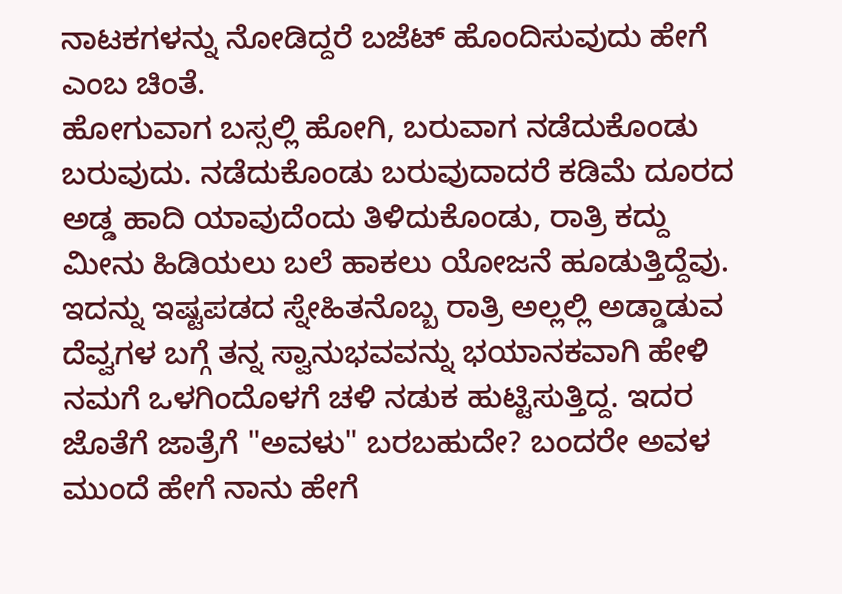ನಾಟಕಗಳನ್ನು ನೋಡಿದ್ದರೆ ಬಜೆಟ್ ಹೊಂದಿಸುವುದು ಹೇಗೆ ಎಂಬ ಚಿಂತೆ.
ಹೋಗುವಾಗ ಬಸ್ಸಲ್ಲಿ ಹೋಗಿ, ಬರುವಾಗ ನಡೆದುಕೊಂಡು ಬರುವುದು. ನಡೆದುಕೊಂಡು ಬರುವುದಾದರೆ ಕಡಿಮೆ ದೂರದ ಅಡ್ಡ ಹಾದಿ ಯಾವುದೆಂದು ತಿಳಿದುಕೊಂಡು, ರಾತ್ರಿ ಕದ್ದು ಮೀನು ಹಿಡಿಯಲು ಬಲೆ ಹಾಕಲು ಯೋಜನೆ ಹೂಡುತ್ತಿದ್ದೆವು. ಇದನ್ನು ಇಷ್ಟಪಡದ ಸ್ನೇಹಿತನೊಬ್ಬ ರಾತ್ರಿ ಅಲ್ಲಲ್ಲಿ ಅಡ್ಡಾಡುವ ದೆವ್ವಗಳ ಬಗ್ಗೆ ತನ್ನ ಸ್ವಾನುಭವವನ್ನು ಭಯಾನಕವಾಗಿ ಹೇಳಿ ನಮಗೆ ಒಳಗಿಂದೊಳಗೆ ಚಳಿ ನಡುಕ ಹುಟ್ಟಿಸುತ್ತಿದ್ದ. ಇದರ ಜೊತೆಗೆ ಜಾತ್ರೆಗೆ "ಅವಳು" ಬರಬಹುದೇ? ಬಂದರೇ ಅವಳ ಮುಂದೆ ಹೇಗೆ ನಾನು ಹೇಗೆ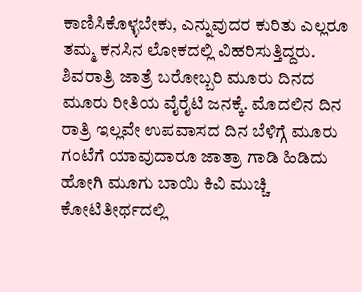ಕಾಣಿಸಿಕೊಳ್ಳಬೇಕು, ಎನ್ನುವುದರ ಕುರಿತು ಎಲ್ಲರೂ ತಮ್ಮ ಕನಸಿನ ಲೋಕದಲ್ಲಿ ವಿಹರಿಸುತ್ತಿದ್ದರು.
ಶಿವರಾತ್ರಿ ಜಾತ್ರೆ ಬರೋಬ್ಬರಿ ಮೂರು ದಿನದ ಮೂರು ರೀತಿಯ ವೈರೈಟಿ ಜನಕ್ಕೆ. ಮೊದಲಿನ ದಿನ ರಾತ್ರಿ ಇಲ್ಲವೇ ಉಪವಾಸದ ದಿನ ಬೆಳಿಗ್ಗೆ ಮೂರು ಗಂಟೆಗೆ ಯಾವುದಾರೂ ಜಾತ್ರಾ ಗಾಡಿ ಹಿಡಿದು ಹೋಗಿ ಮೂಗು ಬಾಯಿ ಕಿವಿ ಮುಚ್ಚಿ ಕೋಟಿತೀರ್ಥದಲ್ಲಿ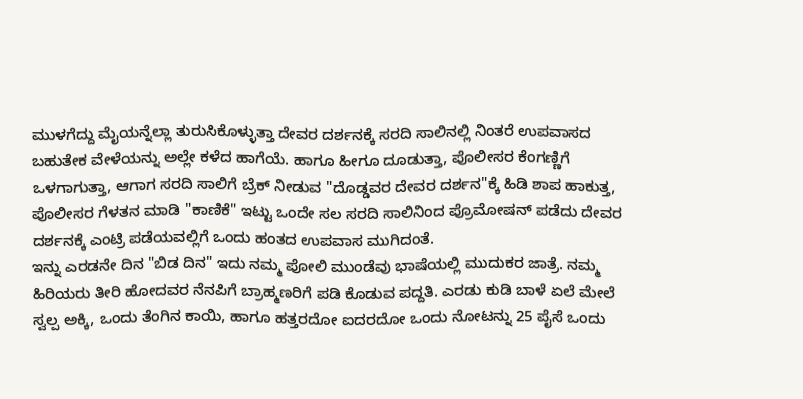ಮುಳಗೆದ್ದು ಮೈಯನ್ನೆಲ್ಲಾ ತುರುಸಿಕೊಳ್ಳುತ್ತಾ ದೇವರ ದರ್ಶನಕ್ಕೆ ಸರದಿ ಸಾಲಿನಲ್ಲಿ ನಿಂತರೆ ಉಪವಾಸದ ಬಹುತೇಕ ವೇಳೆಯನ್ನು ಅಲ್ಲೇ ಕಳೆದ ಹಾಗೆಯೆ. ಹಾಗೂ ಹೀಗೂ ದೂಡುತ್ತಾ, ಪೊಲೀಸರ ಕೆಂಗಣ್ಣಿಗೆ ಒಳಗಾಗುತ್ತಾ, ಆಗಾಗ ಸರದಿ ಸಾಲಿಗೆ ಬ್ರೆಕ್ ನೀಡುವ "ದೊಡ್ಡವರ ದೇವರ ದರ್ಶನ"ಕ್ಕೆ ಹಿಡಿ ಶಾಪ ಹಾಕುತ್ತ, ಪೊಲೀಸರ ಗೆಳತನ ಮಾಡಿ "ಕಾಣಿಕೆ" ಇಟ್ಟು ಒಂದೇ ಸಲ ಸರದಿ ಸಾಲಿನಿಂದ ಪ್ರೊಮೋಷನ್ ಪಡೆದು ದೇವರ ದರ್ಶನಕ್ಕೆ ಎಂಟ್ರಿ ಪಡೆಯವಲ್ಲಿಗೆ ಒಂದು ಹಂತದ ಉಪವಾಸ ಮುಗಿದಂತೆ.
ಇನ್ನು ಎರಡನೇ ದಿನ "ಬಿಡ ದಿನ" ಇದು ನಮ್ಮ ಪೋಲಿ ಮುಂಡೆವು ಭಾಷೆಯಲ್ಲಿ ಮುದುಕರ ಜಾತ್ರೆ. ನಮ್ಮ ಹಿರಿಯರು ತೀರಿ ಹೋದವರ ನೆನಪಿಗೆ ಬ್ರಾಹ್ಮಣರಿಗೆ ಪಡಿ ಕೊಡುವ ಪದ್ದತಿ. ಎರಡು ಕುಡಿ ಬಾಳೆ ಏಲೆ ಮೇಲೆ ಸ್ವಲ್ಪ ಅಕ್ಕಿ, ಒಂದು ತೆಂಗಿನ ಕಾಯಿ, ಹಾಗೂ ಹತ್ತರದೋ ಐದರದೋ ಒಂದು ನೋಟನ್ನು 25 ಪೈಸೆ ಒಂದು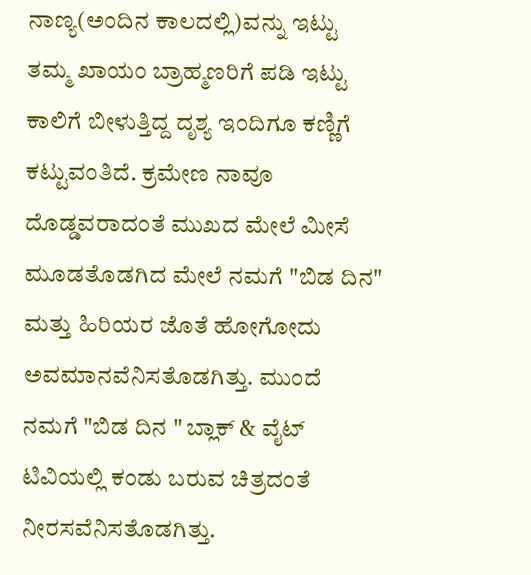ನಾಣ್ಯ(ಅಂದಿನ ಕಾಲದಲ್ಲಿ)ವನ್ನು ಇಟ್ಟು ತಮ್ಮ ಖಾಯಂ ಬ್ರಾಹ್ಮಣರಿಗೆ ಪಡಿ ಇಟ್ಟು ಕಾಲಿಗೆ ಬೀಳುತ್ತಿದ್ದ ದೃಶ್ಯ ಇಂದಿಗೂ ಕಣ್ಣಿಗೆ ಕಟ್ಟುವಂತಿದೆ. ಕ್ರಮೇಣ ನಾವೂ ದೊಡ್ಡವರಾದಂತೆ ಮುಖದ ಮೇಲೆ ಮೀಸೆ ಮೂಡತೊಡಗಿದ ಮೇಲೆ ನಮಗೆ "ಬಿಡ ದಿನ" ಮತ್ತು ಹಿರಿಯರ ಜೊತೆ ಹೋಗೋದು ಅವಮಾನವೆನಿಸತೊಡಗಿತ್ತು. ಮುಂದೆ ನಮಗೆ "ಬಿಡ ದಿನ " ಬ್ಲಾಕ್ & ವೈಟ್ ಟಿವಿಯಲ್ಲಿ ಕಂಡು ಬರುವ ಚಿತ್ರದಂತೆ ನೀರಸವೆನಿಸತೊಡಗಿತ್ತು.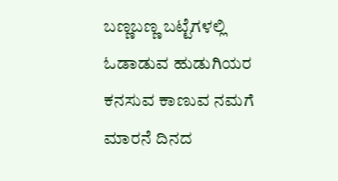ಬಣ್ಣಬಣ್ಣ ಬಟ್ಟೆಗಳಲ್ಲಿ ಓಡಾಡುವ ಹುಡುಗಿಯರ ಕನಸುವ ಕಾಣುವ ನಮಗೆ ಮಾರನೆ ದಿನದ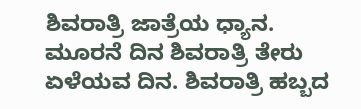ಶಿವರಾತ್ರಿ ಜಾತ್ರೆಯ ಧ್ಯಾನ.
ಮೂರನೆ ದಿನ ಶಿವರಾತ್ರಿ ತೇರು ಏಳೆಯವ ದಿನ. ಶಿವರಾತ್ರಿ ಹಬ್ಬದ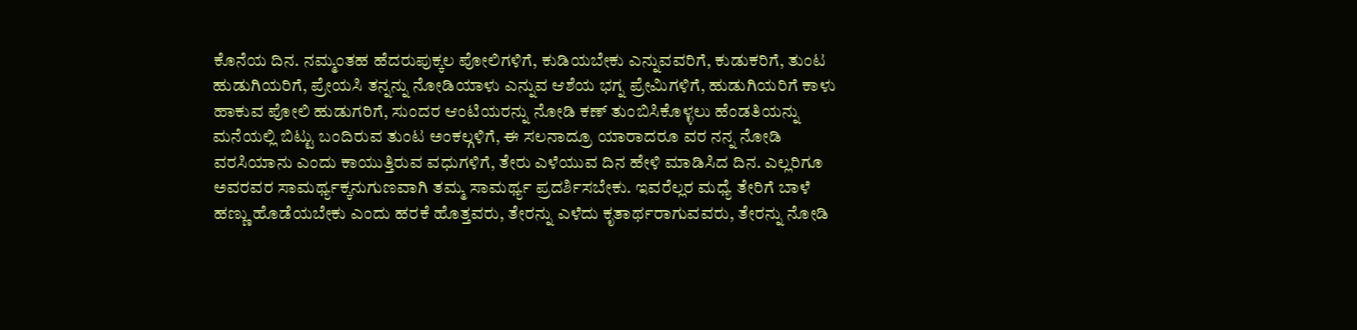ಕೊನೆಯ ದಿನ. ನಮ್ಮಂತಹ ಹೆದರುಪುಕ್ಕಲ ಪೋಲಿಗಳಿಗೆ, ಕುಡಿಯಬೇಕು ಎನ್ನುವವರಿಗೆ, ಕುಡುಕರಿಗೆ, ತುಂಟ ಹುಡುಗಿಯರಿಗೆ, ಪ್ರೇಯಸಿ ತನ್ನನ್ನು ನೋಡಿಯಾಳು ಎನ್ನುವ ಆಶೆಯ ಭಗ್ನ ಪ್ರೇಮಿಗಳಿಗೆ, ಹುಡುಗಿಯರಿಗೆ ಕಾಳು ಹಾಕುವ ಪೋಲಿ ಹುಡುಗರಿಗೆ, ಸುಂದರ ಆಂಟಿಯರನ್ನು ನೋಡಿ ಕಣ್ ತುಂಬಿಸಿಕೊಳ್ಳಲು ಹೆಂಡತಿಯನ್ನು ಮನೆಯಲ್ಲಿ ಬಿಟ್ಟು ಬಂದಿರುವ ತುಂಟ ಅಂಕಲ್ಗಳಿಗೆ, ಈ ಸಲನಾದ್ರೂ ಯಾರಾದರೂ ವರ ನನ್ನ ನೋಡಿ ವರಸಿಯಾನು ಎಂದು ಕಾಯುತ್ತಿರುವ ವಧುಗಳಿಗೆ, ತೇರು ಎಳೆಯುವ ದಿನ ಹೇಳಿ ಮಾಡಿಸಿದ ದಿನ. ಎಲ್ಲರಿಗೂ ಅವರವರ ಸಾಮರ್ಥ್ಯಕ್ಕನುಗುಣವಾಗಿ ತಮ್ಮ ಸಾಮರ್ಥ್ಯ ಪ್ರದರ್ಶಿಸಬೇಕು. ಇವರೆಲ್ಲರ ಮಧ್ಯೆ ತೇರಿಗೆ ಬಾಳೆ ಹಣ್ಣು ಹೊಡೆಯಬೇಕು ಎಂದು ಹರಕೆ ಹೊತ್ತವರು, ತೇರನ್ನು ಎಳೆದು ಕೃತಾರ್ಥರಾಗುವವರು, ತೇರನ್ನು ನೋಡಿ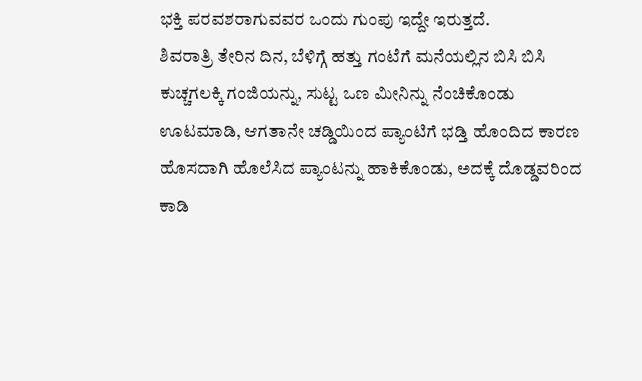ಭಕ್ತಿ ಪರವಶರಾಗುವವರ ಒಂದು ಗುಂಪು ಇದ್ದೇ ಇರುತ್ತದೆ.
ಶಿವರಾತ್ರಿ ತೇರಿನ ದಿನ, ಬೆಳಿಗ್ಗೆ ಹತ್ತು ಗಂಟೆಗೆ ಮನೆಯಲ್ಲಿನ ಬಿಸಿ ಬಿಸಿ ಕುಚ್ಚಗಲಕ್ಕಿ ಗಂಜಿಯನ್ನು, ಸುಟ್ಟ ಒಣ ಮೀನಿನ್ನು ನೆಂಚಿಕೊಂಡು ಊಟಮಾಡಿ, ಆಗತಾನೇ ಚಡ್ಡಿಯಿಂದ ಪ್ಯಾಂಟಿಗೆ ಭಡ್ತಿ ಹೊಂದಿದ ಕಾರಣ ಹೊಸದಾಗಿ ಹೊಲೆಸಿದ ಪ್ಯಾಂಟನ್ನು ಹಾಕಿಕೊಂಡು, ಅದಕ್ಕೆ ದೊಡ್ಡವರಿಂದ ಕಾಡಿ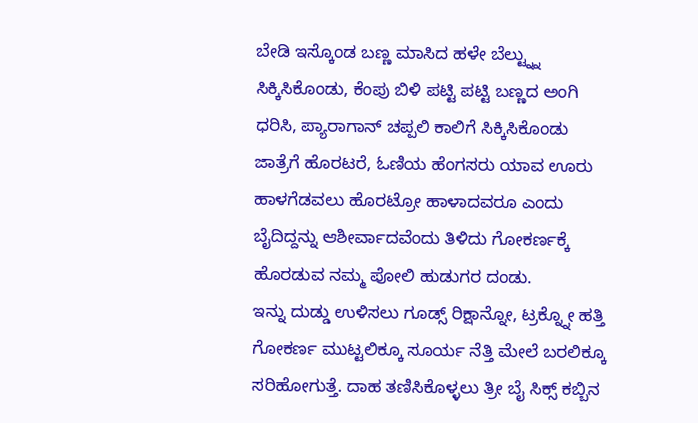ಬೇಡಿ ಇಸ್ಕೊಂಡ ಬಣ್ಣ ಮಾಸಿದ ಹಳೇ ಬೆಲ್ಟ್ನ್ನು ಸಿಕ್ಕಿಸಿಕೊಂಡು, ಕೆಂಪು ಬಿಳಿ ಪಟ್ಟಿ ಪಟ್ಟಿ ಬಣ್ಣದ ಅಂಗಿ ಧರಿಸಿ, ಪ್ಯಾರಾಗಾನ್ ಚಪ್ಪಲಿ ಕಾಲಿಗೆ ಸಿಕ್ಕಿಸಿಕೊಂಡು ಜಾತ್ರೆಗೆ ಹೊರಟರೆ, ಓಣಿಯ ಹೆಂಗಸರು ಯಾವ ಊರು ಹಾಳಗೆಡವಲು ಹೊರಟ್ರೋ ಹಾಳಾದವರೂ ಎಂದು ಬೈದಿದ್ದನ್ನು ಆಶೀರ್ವಾದವೆಂದು ತಿಳಿದು ಗೋಕರ್ಣಕ್ಕೆ ಹೊರಡುವ ನಮ್ಮ ಪೋಲಿ ಹುಡುಗರ ದಂಡು.
ಇನ್ನು ದುಡ್ಡು ಉಳಿಸಲು ಗೂಡ್ಸ್ ರಿಕ್ಷಾನ್ನೋ, ಟ್ರಕ್ನ್ನೋ ಹತ್ತಿ ಗೋಕರ್ಣ ಮುಟ್ಟಲಿಕ್ಕೂ ಸೂರ್ಯ ನೆತ್ತಿ ಮೇಲೆ ಬರಲಿಕ್ಕೂ ಸರಿಹೋಗುತ್ತೆ. ದಾಹ ತಣಿಸಿಕೊಳ್ಳಲು ತ್ರೀ ಬೈ ಸಿಕ್ಸ್ ಕಬ್ಬಿನ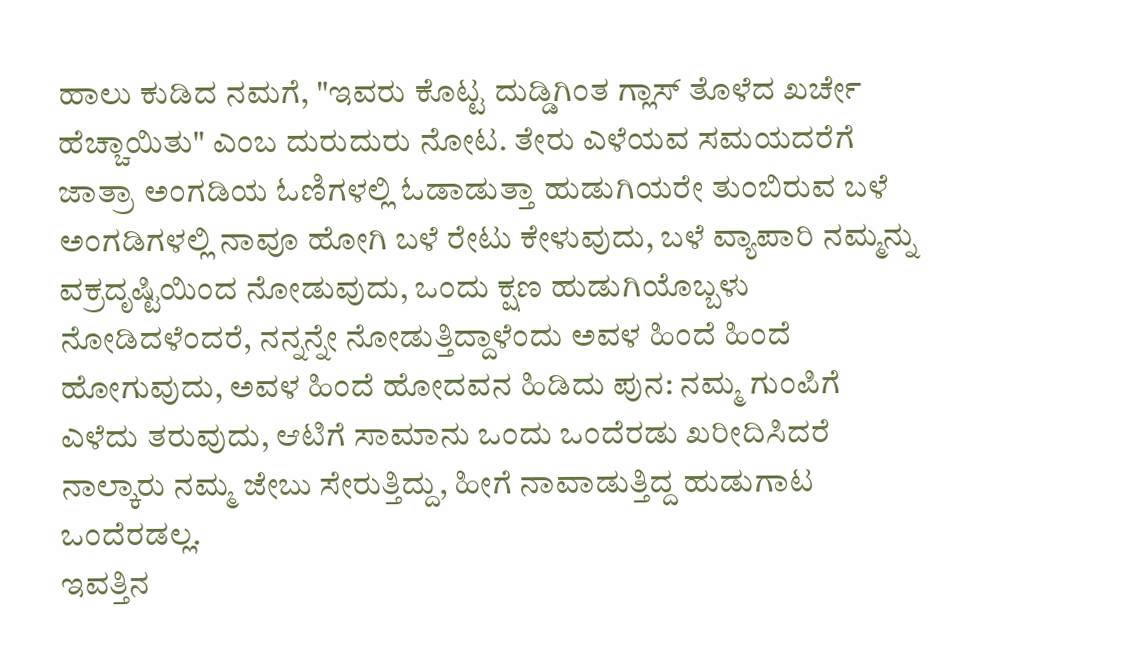ಹಾಲು ಕುಡಿದ ನಮಗೆ, "ಇವರು ಕೊಟ್ಟ ದುಡ್ಡಿಗಿಂತ ಗ್ಲಾಸ್ ತೊಳೆದ ಖರ್ಚೇ ಹೆಚ್ಚಾಯಿತು" ಎಂಬ ದುರುದುರು ನೋಟ. ತೇರು ಎಳೆಯವ ಸಮಯದರೆಗೆ ಜಾತ್ರಾ ಅಂಗಡಿಯ ಓಣಿಗಳಲ್ಲಿ ಓಡಾಡುತ್ತಾ ಹುಡುಗಿಯರೇ ತುಂಬಿರುವ ಬಳೆ ಅಂಗಡಿಗಳಲ್ಲಿ ನಾವೂ ಹೋಗಿ ಬಳೆ ರೇಟು ಕೇಳುವುದು, ಬಳೆ ವ್ಯಾಪಾರಿ ನಮ್ಮನ್ನು ವಕ್ರದೃಷ್ಟಿಯಿಂದ ನೋಡುವುದು, ಒಂದು ಕ್ಷಣ ಹುಡುಗಿಯೊಬ್ಬಳು ನೋಡಿದಳೆಂದರೆ, ನನ್ನನ್ನೇ ನೋಡುತ್ತಿದ್ದಾಳೆಂದು ಅವಳ ಹಿಂದೆ ಹಿಂದೆ ಹೋಗುವುದು, ಅವಳ ಹಿಂದೆ ಹೋದವನ ಹಿಡಿದು ಪುನ: ನಮ್ಮ ಗುಂಪಿಗೆ ಎಳೆದು ತರುವುದು, ಆಟಿಗೆ ಸಾಮಾನು ಒಂದು ಒಂದೆರಡು ಖರೀದಿಸಿದರೆ ನಾಲ್ಕಾರು ನಮ್ಮ ಜೇಬು ಸೇರುತ್ತಿದ್ದು, ಹೀಗೆ ನಾವಾಡುತ್ತಿದ್ದ ಹುಡುಗಾಟ ಒಂದೆರಡಲ್ಲ.
ಇವತ್ತಿನ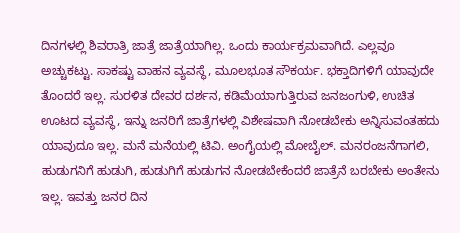ದಿನಗಳಲ್ಲಿ ಶಿವರಾತ್ರಿ ಜಾತ್ರೆ ಜಾತ್ರೆಯಾಗಿಲ್ಲ. ಒಂದು ಕಾರ್ಯಕ್ರಮವಾಗಿದೆ. ಎಲ್ಲವೂ ಅಚ್ಚುಕಟ್ಟು. ಸಾಕಷ್ಟು ವಾಹನ ವ್ಯವಸ್ಥೆ, ಮೂಲಭೂತ ಸೌಕರ್ಯ. ಭಕ್ತಾದಿಗಳಿಗೆ ಯಾವುದೇ ತೊಂದರೆ ಇಲ್ಲ. ಸುರಳಿತ ದೇವರ ದರ್ಶನ, ಕಡಿಮೆಯಾಗುತ್ತಿರುವ ಜನಜಂಗುಳಿ, ಉಚಿತ ಊಟದ ವ್ಯವಸ್ಥೆ, ಇನ್ನು ಜನರಿಗೆ ಜಾತ್ರೆಗಳಲ್ಲಿ ವಿಶೇಷವಾಗಿ ನೋಡಬೇಕು ಅನ್ನಿಸುವಂತಹದು ಯಾವುದೂ ಇಲ್ಲ. ಮನೆ ಮನೆಯಲ್ಲಿ ಟಿವಿ. ಅಂಗೈಯಲ್ಲಿ ಮೋಬೈಲ್. ಮನರಂಜನೆಗಾಗಲಿ, ಹುಡುಗನಿಗೆ ಹುಡುಗಿ, ಹುಡುಗಿಗೆ ಹುಡುಗನ ನೋಡಬೇಕೆಂದರೆ ಜಾತ್ರೆನೆ ಬರಬೇಕು ಅಂತೇನು ಇಲ್ಲ. ಇವತ್ತು ಜನರ ದಿನ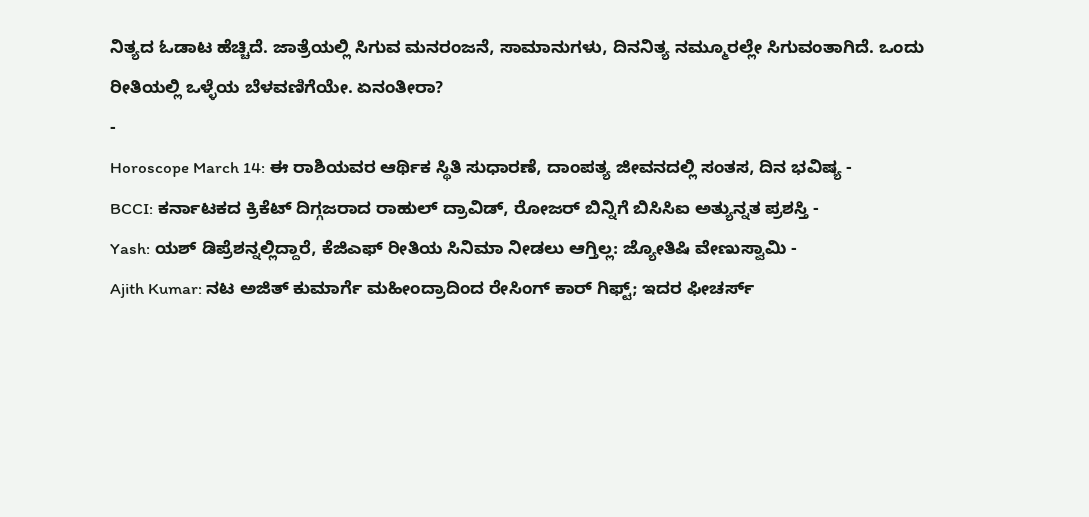ನಿತ್ಯದ ಓಡಾಟ ಹೆಚ್ಚಿದೆ. ಜಾತ್ರೆಯಲ್ಲಿ ಸಿಗುವ ಮನರಂಜನೆ, ಸಾಮಾನುಗಳು, ದಿನನಿತ್ಯ ನಮ್ಮೂರಲ್ಲೇ ಸಿಗುವಂತಾಗಿದೆ. ಒಂದು ರೀತಿಯಲ್ಲಿ ಒಳ್ಳೆಯ ಬೆಳವಣಿಗೆಯೇ. ಏನಂತೀರಾ?
-
Horoscope March 14: ಈ ರಾಶಿಯವರ ಆರ್ಥಿಕ ಸ್ಥಿತಿ ಸುಧಾರಣೆ, ದಾಂಪತ್ಯ ಜೀವನದಲ್ಲಿ ಸಂತಸ, ದಿನ ಭವಿಷ್ಯ -
BCCI: ಕರ್ನಾಟಕದ ಕ್ರಿಕೆಟ್ ದಿಗ್ಗಜರಾದ ರಾಹುಲ್ ದ್ರಾವಿಡ್, ರೋಜರ್ ಬಿನ್ನಿಗೆ ಬಿಸಿಸಿಐ ಅತ್ಯುನ್ನತ ಪ್ರಶಸ್ತಿ -
Yash: ಯಶ್ ಡಿಪ್ರೆಶನ್ನಲ್ಲಿದ್ದಾರೆ, ಕೆಜಿಎಫ್ ರೀತಿಯ ಸಿನಿಮಾ ನೀಡಲು ಆಗ್ತಿಲ್ಲ: ಜ್ಯೋತಿಷಿ ವೇಣುಸ್ವಾಮಿ -
Ajith Kumar: ನಟ ಅಜಿತ್ ಕುಮಾರ್ಗೆ ಮಹೀಂದ್ರಾದಿಂದ ರೇಸಿಂಗ್ ಕಾರ್ ಗಿಫ್ಟ್; ಇದರ ಫೀಚರ್ಸ್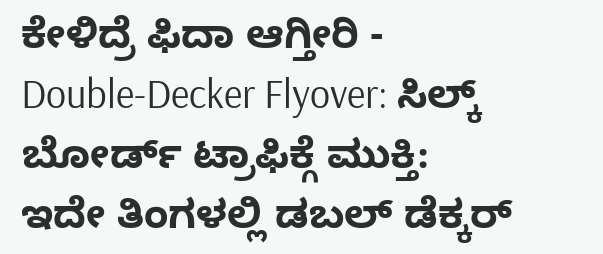ಕೇಳಿದ್ರೆ ಫಿದಾ ಆಗ್ತೀರಿ -
Double-Decker Flyover: ಸಿಲ್ಕ್ ಬೋರ್ಡ್ ಟ್ರಾಫಿಕ್ಗೆ ಮುಕ್ತಿ: ಇದೇ ತಿಂಗಳಲ್ಲಿ ಡಬಲ್ ಡೆಕ್ಕರ್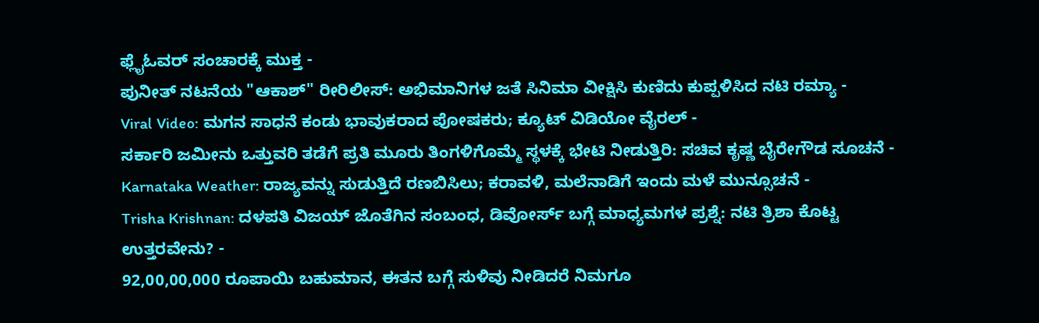ಫ್ಲೈಓವರ್ ಸಂಚಾರಕ್ಕೆ ಮುಕ್ತ -
ಪುನೀತ್ ನಟನೆಯ "ಆಕಾಶ್" ರೀರಿಲೀಸ್: ಅಭಿಮಾನಿಗಳ ಜತೆ ಸಿನಿಮಾ ವೀಕ್ಷಿಸಿ ಕುಣಿದು ಕುಪ್ಪಳಿಸಿದ ನಟಿ ರಮ್ಯಾ -
Viral Video: ಮಗನ ಸಾಧನೆ ಕಂಡು ಭಾವುಕರಾದ ಪೋಷಕರು; ಕ್ಯೂಟ್ ವಿಡಿಯೋ ವೈರಲ್ -
ಸರ್ಕಾರಿ ಜಮೀನು ಒತ್ತುವರಿ ತಡೆಗೆ ಪ್ರತಿ ಮೂರು ತಿಂಗಳಿಗೊಮ್ಮೆ ಸ್ಥಳಕ್ಕೆ ಭೇಟಿ ನೀಡುತ್ತಿರಿ: ಸಚಿವ ಕೃಷ್ಣ ಬೈರೇಗೌಡ ಸೂಚನೆ -
Karnataka Weather: ರಾಜ್ಯವನ್ನು ಸುಡುತ್ತಿದೆ ರಣಬಿಸಿಲು; ಕರಾವಳಿ, ಮಲೆನಾಡಿಗೆ ಇಂದು ಮಳೆ ಮುನ್ಸೂಚನೆ -
Trisha Krishnan: ದಳಪತಿ ವಿಜಯ್ ಜೊತೆಗಿನ ಸಂಬಂಧ, ಡಿವೋರ್ಸ್ ಬಗ್ಗೆ ಮಾಧ್ಯಮಗಳ ಪ್ರಶ್ನೆ: ನಟಿ ತ್ರಿಶಾ ಕೊಟ್ಟ ಉತ್ತರವೇನು? -
92,00,00,000 ರೂಪಾಯಿ ಬಹುಮಾನ, ಈತನ ಬಗ್ಗೆ ಸುಳಿವು ನೀಡಿದರೆ ನಿಮಗೂ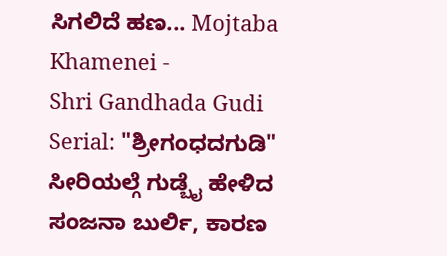ಸಿಗಲಿದೆ ಹಣ... Mojtaba Khamenei -
Shri Gandhada Gudi Serial: "ಶ್ರೀಗಂಧದಗುಡಿ" ಸೀರಿಯಲ್ಗೆ ಗುಡ್ಬೈ ಹೇಳಿದ ಸಂಜನಾ ಬುರ್ಲಿ, ಕಾರಣ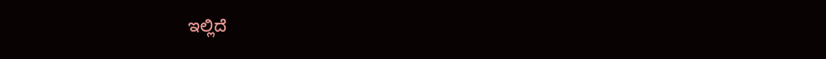ಇಲ್ಲಿದೆ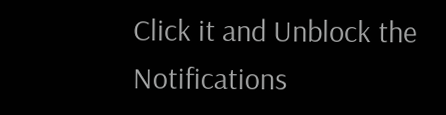Click it and Unblock the Notifications